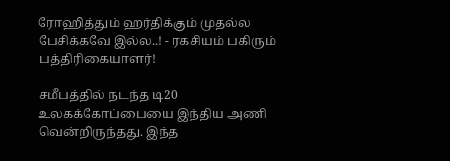ரோஹித்தும் ஹர்திக்கும் முதல்ல பேசிக்கவே இல்ல..! - ரகசியம் பகிரும் பத்திரிகையாளர்!

சமீபத்தில் நடந்த டி20 உலகக்கோப்பையை இந்திய அணி வென்றிருந்தது. இந்த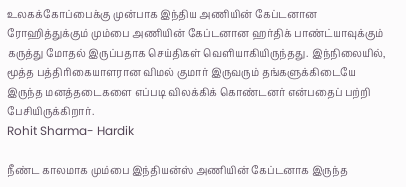உலகக்கோப்பைக்கு முன்பாக இந்திய அணியின் கேப்டனான ரோஹித்துக்கும் மும்பை அணியின் கேப்டனான ஹர்திக் பாண்ட்யாவுக்கும் கருத்து மோதல் இருப்பதாக செய்திகள் வெளியாகியிருந்தது. இந்நிலையில், மூத்த பத்திரிகையாளரான விமல் குமார் இருவரும் தங்களுக்கிடையே இருந்த மனத்தடைகளை எப்படி விலக்கிக் கொண்டனர் என்பதைப் பற்றி பேசியிருக்கிறார்.
Rohit Sharma- Hardik

நீண்ட காலமாக மும்பை இந்தியன்ஸ் அணியின் கேப்டனாக இருந்த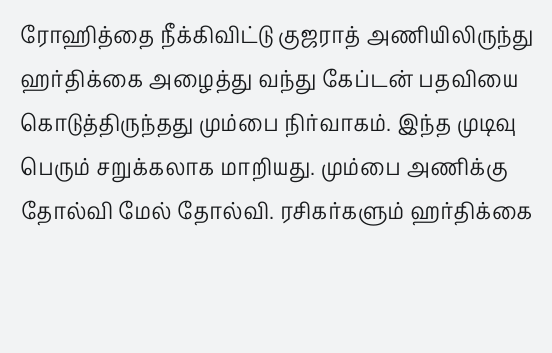ரோஹித்தை நீக்கிவிட்டு குஜராத் அணியிலிருந்து ஹர்திக்கை அழைத்து வந்து கேப்டன் பதவியை கொடுத்திருந்தது மும்பை நிர்வாகம். இந்த முடிவு பெரும் சறுக்கலாக மாறியது. மும்பை அணிக்கு தோல்வி மேல் தோல்வி. ரசிகர்களும் ஹர்திக்கை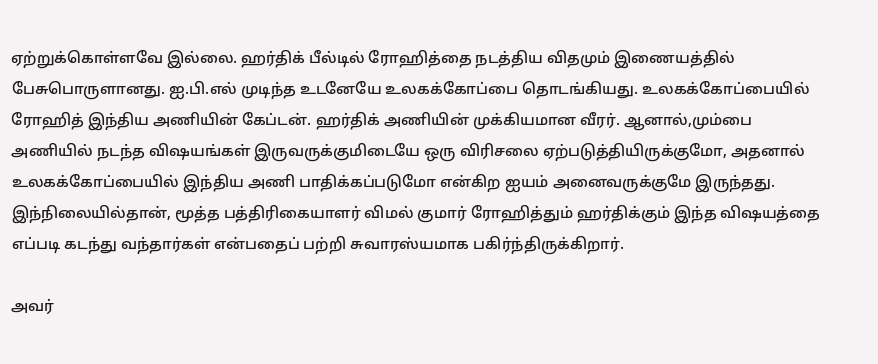ஏற்றுக்கொள்ளவே இல்லை. ஹர்திக் பீல்டில் ரோஹித்தை நடத்திய விதமும் இணையத்தில் பேசுபொருளானது. ஐ.பி.எல் முடிந்த உடனேயே உலகக்கோப்பை தொடங்கியது. உலகக்கோப்பையில் ரோஹித் இந்திய அணியின் கேப்டன். ஹர்திக் அணியின் முக்கியமான வீரர். ஆனால்,மும்பை அணியில் நடந்த விஷயங்கள் இருவருக்குமிடையே ஒரு விரிசலை ஏற்படுத்தியிருக்குமோ, அதனால் உலகக்கோப்பையில் இந்திய அணி பாதிக்கப்படுமோ என்கிற ஐயம் அனைவருக்குமே இருந்தது. இந்நிலையில்தான், மூத்த பத்திரிகையாளர் விமல் குமார் ரோஹித்தும் ஹர்திக்கும் இந்த விஷயத்தை எப்படி கடந்து வந்தார்கள் என்பதைப் பற்றி சுவாரஸ்யமாக பகிர்ந்திருக்கிறார்.

அவர்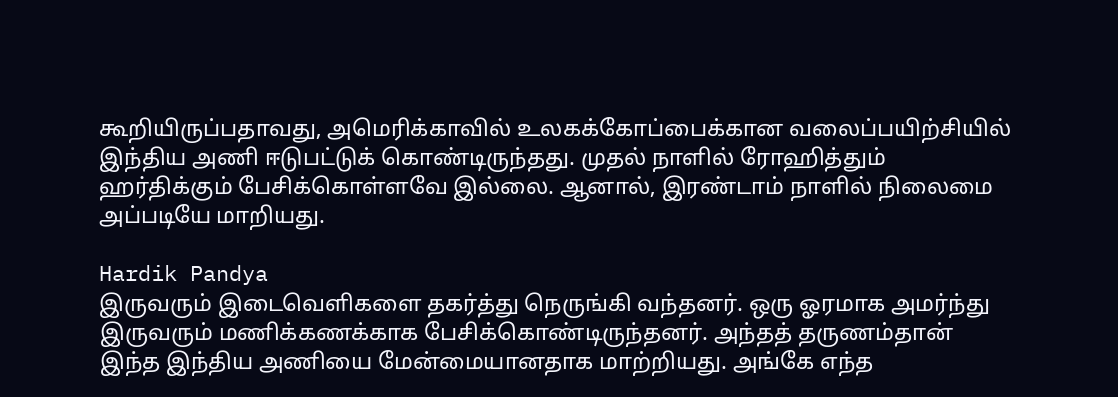கூறியிருப்பதாவது, அமெரிக்காவில் உலகக்கோப்பைக்கான வலைப்பயிற்சியில் இந்திய அணி ஈடுபட்டுக் கொண்டிருந்தது. முதல் நாளில் ரோஹித்தும் ஹர்திக்கும் பேசிக்கொள்ளவே இல்லை. ஆனால், இரண்டாம் நாளில் நிலைமை அப்படியே மாறியது.

Hardik Pandya
இருவரும் இடைவெளிகளை தகர்த்து நெருங்கி வந்தனர். ஒரு ஓரமாக அமர்ந்து இருவரும் மணிக்கணக்காக பேசிக்கொண்டிருந்தனர். அந்தத் தருணம்தான் இந்த இந்திய அணியை மேன்மையானதாக மாற்றியது. அங்கே எந்த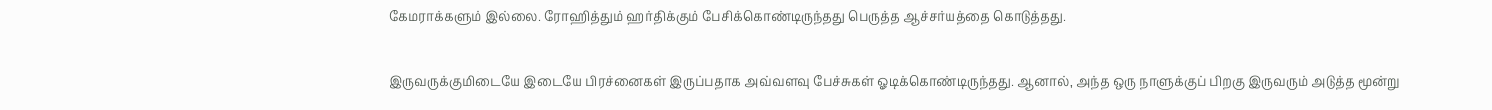கேமராக்களும் இல்லை. ரோஹித்தும் ஹர்திக்கும் பேசிக்கொண்டிருந்தது பெருத்த ஆச்சர்யத்தை கொடுத்தது.

இருவருக்குமிடையே இடையே பிரச்னைகள் இருப்பதாக அவ்வளவு பேச்சுகள் ஓடிக்கொண்டிருந்தது. ஆனால், அந்த ஒரு நாளுக்குப் பிறகு இருவரும் அடுத்த மூன்று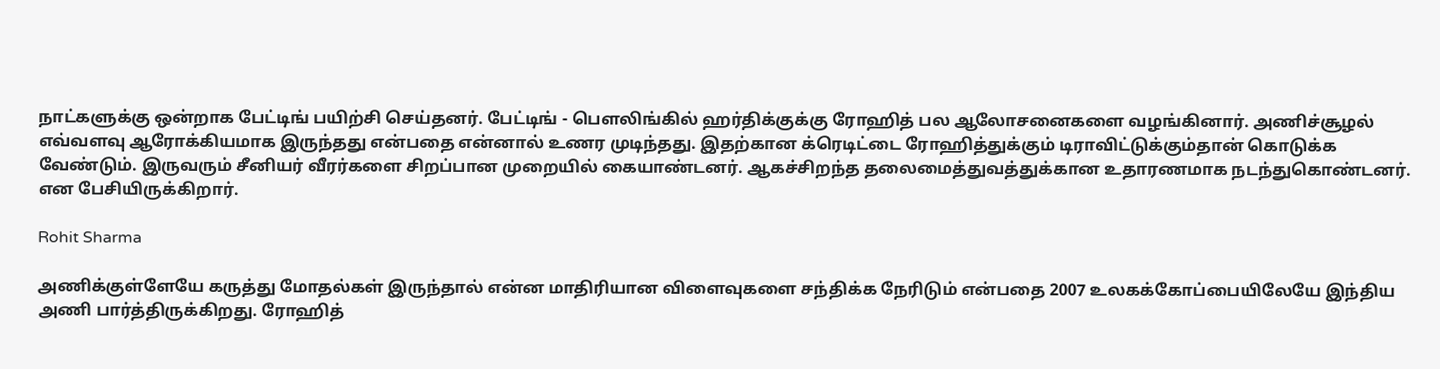நாட்களுக்கு ஒன்றாக பேட்டிங் பயிற்சி செய்தனர். பேட்டிங் - பௌலிங்கில் ஹர்திக்குக்கு ரோஹித் பல ஆலோசனைகளை வழங்கினார். அணிச்சூழல் எவ்வளவு ஆரோக்கியமாக இருந்தது என்பதை என்னால் உணர முடிந்தது. இதற்கான க்ரெடிட்டை ரோஹித்துக்கும் டிராவிட்டுக்கும்தான் கொடுக்க வேண்டும். இருவரும் சீனியர் வீரர்களை சிறப்பான முறையில் கையாண்டனர். ஆகச்சிறந்த தலைமைத்துவத்துக்கான உதாரணமாக நடந்துகொண்டனர். என பேசியிருக்கிறார்.

Rohit Sharma

அணிக்குள்ளேயே கருத்து மோதல்கள் இருந்தால் என்ன மாதிரியான விளைவுகளை சந்திக்க நேரிடும் என்பதை 2007 உலகக்கோப்பையிலேயே இந்திய அணி பார்த்திருக்கிறது. ரோஹித்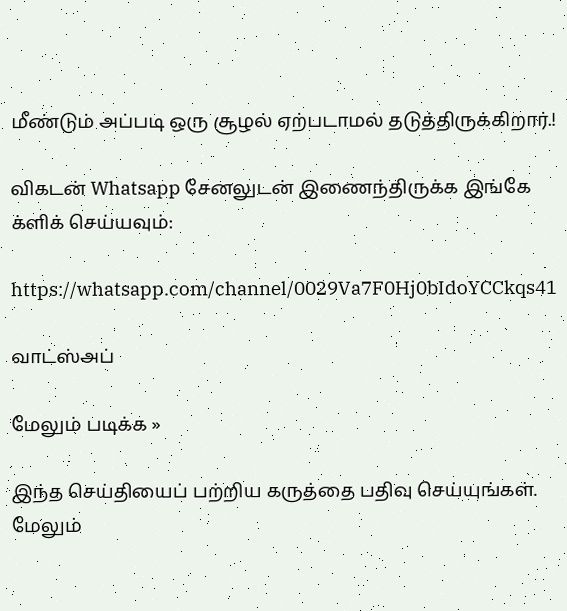மீண்டும் அப்படி ஒரு சூழல் ஏற்படாமல் தடுத்திருக்கிறார்.!

விகடன் Whatsapp சேனலுடன் இணைந்திருக்க இங்கே க்ளிக் செய்யவும்:

https://whatsapp.com/channel/0029Va7F0Hj0bIdoYCCkqs41

வாட்ஸ்அப்

மேலும் படிக்க »

இந்த செய்தியைப் பற்றிய கருத்தை பதிவு செய்யுங்கள். மேலும்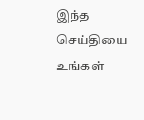இந்த செய்தியை உங்கள்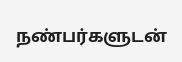நண்பர்களுடன்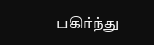பகிர்ந்து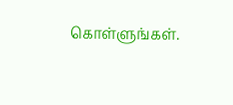கொள்ளுங்கள்.